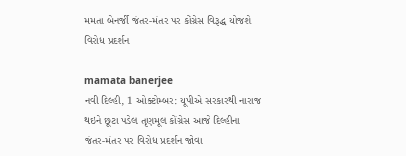મમતા બેનર્જી જંતર-મંતર પર કોંગ્રેસ વિરૂદ્ધ યોજશે વિરોધ પ્રદર્શન

mamata banerjee
નવી દિલ્હી, 1 ઓક્ટોમ્બર: યૂપીએ સરકારથી નારાજ થઇને છૂટા પડેલ તૃણમૂલ કોંગ્રેસ આજે દિલ્હીના જંતર-મંતર પર વિરોધ પ્રદર્શન જોવા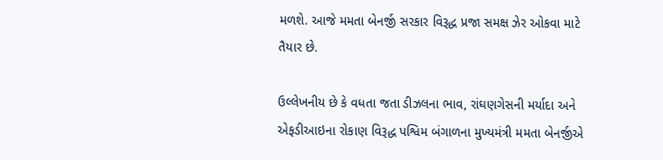મળશે. આજે મમતા બેનર્જી સરકાર વિરૂદ્ધ પ્રજા સમક્ષ ઝેર ઓકવા માટે તૈયાર છે.

ઉલ્લેખનીય છે કે વધતા જતા ડીઝલના ભાવ, રાંઘણગેસની મર્યાદા અને એફડીઆઇના રોકાણ વિરૂદ્ધ પશ્વિમ બંગાળના મુખ્યમંત્રી મમતા બેનર્જીએ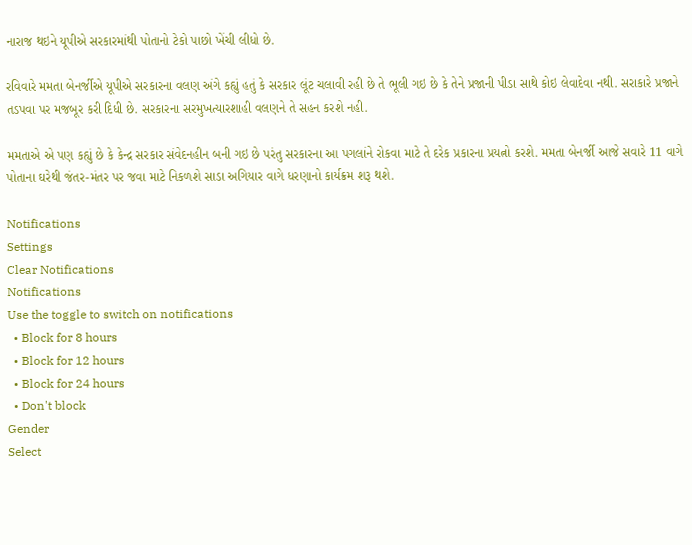નારાજ થઇને યૂપીએ સરકારમાંથી પોતાનો ટેકો પાછો ખેંચી લીધો છે.

રવિવારે મમતા બેનર્જીએ યૂપીએ સરકારના વલણ અંગે કહ્યું હતું કે સરકાર લૂંટ ચલાવી રહી છે તે ભૂલી ગઇ છે કે તેને પ્રજાની પીડા સાથે કોઇ લેવાદેવા નથી. સરાકારે પ્રજાને તડપવા પર મજબૂર કરી દિધી છે. સરકારના સરમુખત્યારશાહી વલણને તે સહન કરશે નહી.

મમતાએ એ પણ કહ્યું છે કે કેન્દ્ર સરકાર સંવેદનહીન બની ગઇ છે પરંતુ સરકારના આ પગલાંને રોકવા માટે તે દરેક પ્રકારના પ્રયત્નો કરશે. મમતા બેનર્જી આજે સવારે 11 વાગે પોતાના ઘરેથી જંતર-મંતર પર જવા માટે નિકળશે સાડા અગિયાર વાગે ધરણાનો કાર્યક્રમ શરૂ થશે.

Notifications
Settings
Clear Notifications
Notifications
Use the toggle to switch on notifications
  • Block for 8 hours
  • Block for 12 hours
  • Block for 24 hours
  • Don't block
Gender
Select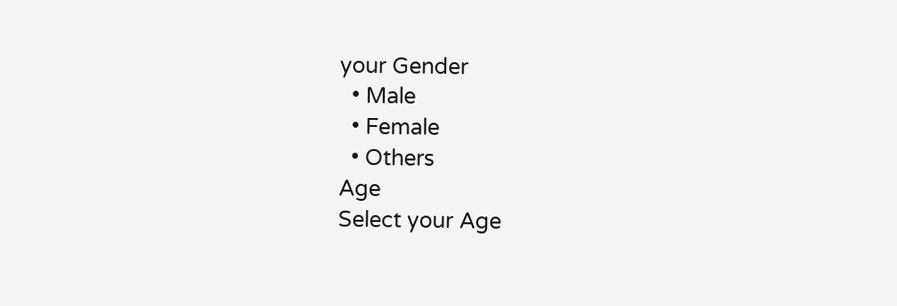your Gender
  • Male
  • Female
  • Others
Age
Select your Age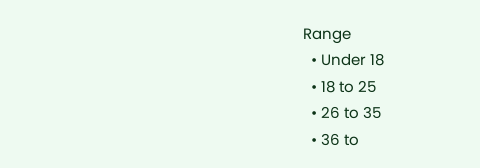Range
  • Under 18
  • 18 to 25
  • 26 to 35
  • 36 to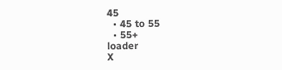45
  • 45 to 55
  • 55+
loader
X